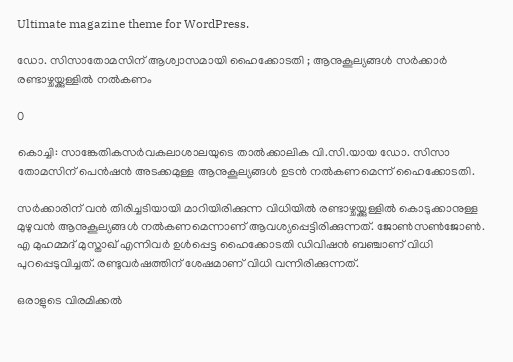Ultimate magazine theme for WordPress.

ഡോ. സിസാതോമസിന് ആശ്വാസമായി ഹൈക്കോടതി ; ആനുകൂല്യങ്ങള്‍ സര്‍ക്കാര്‍ രണ്ടാഴ്ചയ്ക്കുള്ളില്‍ നല്‍കണം

0

കൊച്ചി: സാങ്കേതികസര്‍വകലാശാലയുടെ താല്‍ക്കാലിക വി.സി.യായ ഡോ. സിസാ തോമസിന് പെന്‍ഷന്‍ അടക്കമുള്ള ആനുകൂല്യങ്ങള്‍ ഉടന്‍ നല്‍കണമെന്ന് ഹൈക്കോടതി.

സര്‍ക്കാരിന് വന്‍ തിരിച്ചടിയായി മാറിയിരിക്കുന്ന വിധിയില്‍ രണ്ടാഴ്ചയ്ക്കുള്ളില്‍ കൊടുക്കാനുള്ള മുഴുവന്‍ ആനുകൂല്യങ്ങള്‍ നല്‍കണമെന്നാണ് ആവശ്യപ്പെട്ടിരിക്കുന്നത്. ജോണ്‍സണ്‍ജോണ്‍. എ മുഹമ്മദ് മുസ്താഖ് എന്നിവര്‍ ഉള്‍പ്പെട്ട ഹൈക്കോടതി ഡിവിഷന്‍ ബഞ്ചാണ് വിധി പുറപ്പെടുവിച്ചത്. രണ്ടുവര്‍ഷത്തിന് ശേഷമാണ് വിധി വന്നിരിക്കുന്നത്.

ഒരാളുടെ വിരമിക്കല്‍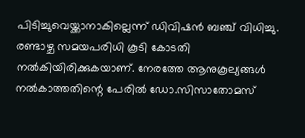പിടിച്ചുവെയ്ക്കാനാകില്ലെന്ന് ഡിവിഷന്‍ ബഞ്ച് വിധിച്ചു. രണ്ടാഴ്ച സമയപരിധി കൂടി കോടതി നല്‍കിയിരിക്കുകയാണ്. നേരത്തേ ആനുകൂല്യങ്ങള്‍ നല്‍കാത്തതിന്റെ പേരില്‍ ഡോ.സിസാതോമസ്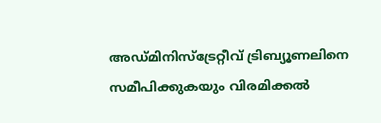അഡ്മിനിസ്‌ട്രേറ്റീവ് ട്രിബ്യൂണലിനെ സമീപിക്കുകയും വിരമിക്കല്‍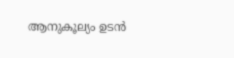ആനുകൂല്യം ഉടന്‍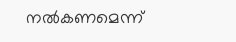നല്‍കണമെന്ന്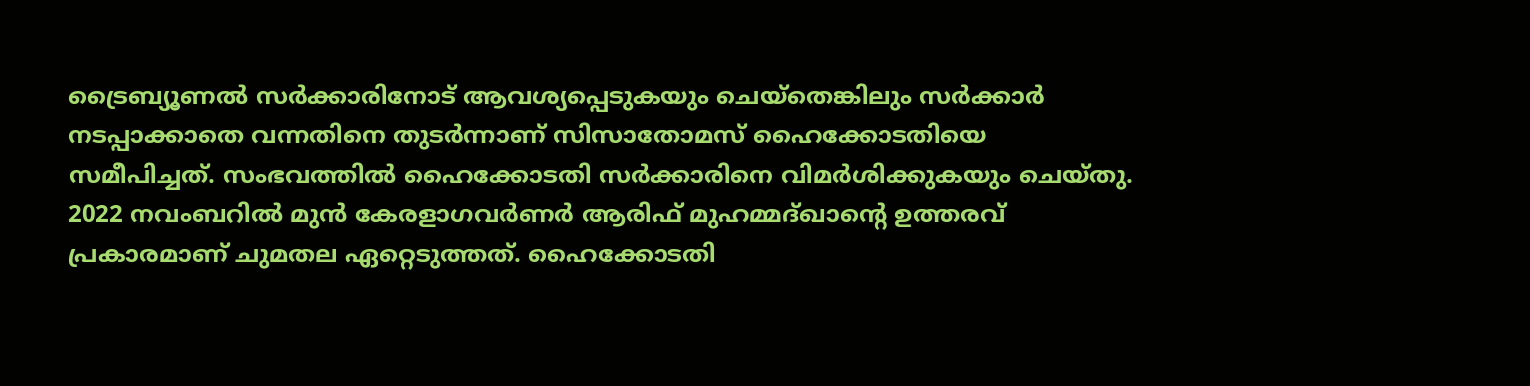ട്രൈബ്യൂണല്‍ സര്‍ക്കാരിനോട് ആവശ്യപ്പെടുകയും ചെയ്‌തെങ്കിലും സര്‍ക്കാര്‍ നടപ്പാക്കാതെ വന്നതിനെ തുടര്‍ന്നാണ് സിസാതോമസ് ഹൈക്കോടതിയെ സമീപിച്ചത്. സംഭവത്തില്‍ ഹൈക്കോടതി സര്‍ക്കാരിനെ വിമര്‍ശിക്കുകയും ചെയ്തു. 2022 നവംബറില്‍ മുന്‍ കേരളാഗവര്‍ണര്‍ ആരിഫ് മുഹമ്മദ്ഖാന്റെ ഉത്തരവ് പ്രകാരമാണ് ചുമതല ഏറ്റെടുത്തത്. ഹൈക്കോടതി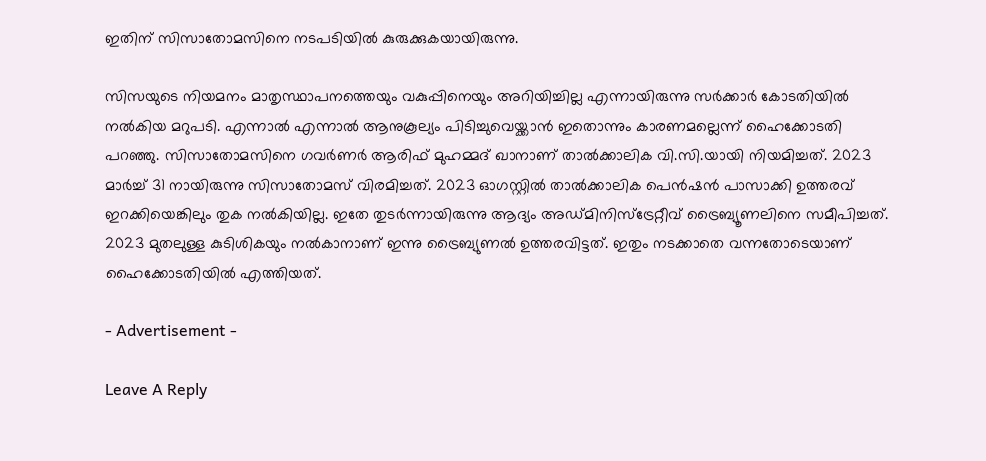ഇതിന് സിസാതോമസിനെ നടപടിയില്‍ കുരുക്കുകയായിരുന്നു.

സിസയുടെ നിയമനം മാതൃസ്ഥാപനത്തെയും വകുപ്പിനെയും അറിയിച്ചില്ല എന്നായിരുന്നു സര്‍ക്കാര്‍ കോടതിയില്‍ നല്‍കിയ മറുപടി. എന്നാല്‍ എന്നാല്‍ ആനുകൂല്യം പിടിച്ചുവെയ്ക്കാന്‍ ഇതൊന്നും കാരണമല്ലെന്ന് ഹൈക്കോടതി പറഞ്ഞു. സിസാതോമസിനെ ഗവര്‍ണര്‍ ആരിഫ് മുഹമ്മദ് ഖാനാണ് താല്‍ക്കാലിക വി.സി.യായി നിയമിച്ചത്. 2023 മാര്‍ച്ച്‌ 31 നായിരുന്നു സിസാതോമസ് വിരമിച്ചത്. 2023 ഓഗസ്റ്റില്‍ താല്‍ക്കാലിക പെന്‍ഷന്‍ പാസാക്കി ഉത്തരവ് ഇറക്കിയെങ്കിലും തുക നല്‍കിയില്ല. ഇതേ തുടര്‍ന്നായിരുന്നു ആദ്യം അഡ്മിനിസ്‌ട്രേറ്റീവ് ട്രൈബ്യൂണലിനെ സമീപിച്ചത്. 2023 മുതലുള്ള കുടിശികയും നല്‍കാനാണ് ഇന്നു ട്രൈബ്യുണല്‍ ഉത്തരവിട്ടത്. ഇതും നടക്കാതെ വന്നതോടെയാണ് ഹൈക്കോടതിയില്‍ എത്തിയത്.

- Advertisement -

Leave A Reply